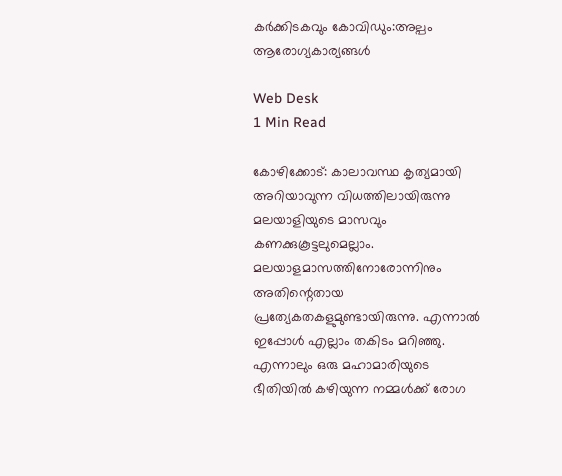കര്‍ക്കിടകവും കോവിഡും:അല്പം ആരോഗ്യകാര്യങ്ങള്‍

Web Desk
1 Min Read

കോഴിക്കോട്: കാലാവസ്ഥ കൃത്യമായി അറിയാവുന്ന വിധത്തിലായിരുന്നു മലയാളിയുടെ മാസവും കണക്കുകൂട്ടലുമെല്ലാം. മലയാളമാസത്തിനോരോന്നിനും അതിന്റെതായ പ്രത്യേകതകളുമുണ്ടായിരുന്നു. എന്നാല്‍ ഇപ്പോള്‍ എല്ലാം തകിടം മറിഞ്ഞു. എന്നാലും ഒരു മഹാമാരിയുടെ ഭീതിയില്‍ കഴിയുന്ന നമ്മള്‍ക്ക് രോഗ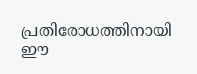പ്രതിരോധത്തിനായി ഈ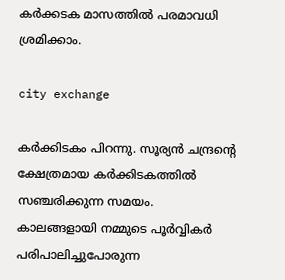കര്‍ക്കടക മാസത്തില്‍ പരമാവധി ശ്രമിക്കാം.

city exchange

കര്‍ക്കിടകം പിറന്നു. സൂര്യന്‍ ചന്ദ്രന്റെ ക്ഷേത്രമായ കര്‍ക്കിടകത്തില്‍ സഞ്ചരിക്കുന്ന സമയം. കാലങ്ങളായി നമ്മുടെ പൂര്‍വ്വികര്‍ പരിപാലിച്ചുപോരുന്ന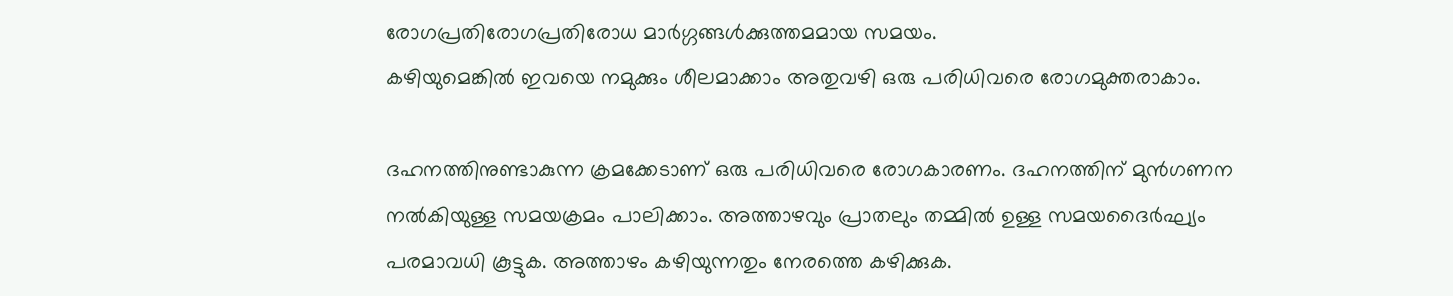രോഗപ്രതിരോഗപ്രതിരോധ മാര്‍ഗ്ഗങ്ങള്‍ക്കുത്തമമായ സമയം.
കഴിയുമെങ്കില്‍ ഇവയെ നമുക്കും ശീലമാക്കാം അതുവഴി ഒരു പരിധിവരെ രോഗമുക്തരാകാം.

ദഹനത്തിനുണ്ടാകുന്ന ക്രമക്കേടാണ് ഒരു പരിധിവരെ രോഗകാരണം. ദഹനത്തിന് മുന്‍ഗണന നല്‍കിയുള്ള സമയക്രമം പാലിക്കാം. അത്താഴവും പ്രാതലും തമ്മില്‍ ഉള്ള സമയദൈര്‍ഘ്യം പരമാവധി കൂട്ടുക. അത്താഴം കഴിയുന്നതും നേരത്തെ കഴിക്കുക.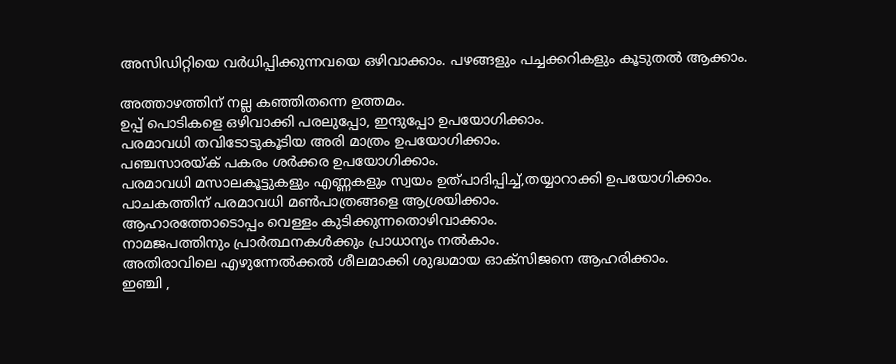അസിഡിറ്റിയെ വര്‍ധിപ്പിക്കുന്നവയെ ഒഴിവാക്കാം. പഴങ്ങളും പച്ചക്കറികളും കൂടുതല്‍ ആക്കാം.

അത്താഴത്തിന് നല്ല കഞ്ഞിതന്നെ ഉത്തമം.
ഉപ്പ് പൊടികളെ ഒഴിവാക്കി പരലുപ്പോ, ഇന്ദുപ്പോ ഉപയോഗിക്കാം.
പരമാവധി തവിടോടുകൂടിയ അരി മാത്രം ഉപയോഗിക്കാം.
പഞ്ചസാരയ്ക് പകരം ശര്‍ക്കര ഉപയോഗിക്കാം.
പരമാവധി മസാലകൂട്ടുകളും എണ്ണകളും സ്വയം ഉത്പാദിപ്പിച്ച്,തയ്യാറാക്കി ഉപയോഗിക്കാം.
പാചകത്തിന് പരമാവധി മണ്‍പാത്രങ്ങളെ ആശ്രയിക്കാം.
ആഹാരത്തോടൊപ്പം വെള്ളം കുടിക്കുന്നതൊഴിവാക്കാം.
നാമജപത്തിനും പ്രാര്‍ത്ഥനകള്‍ക്കും പ്രാധാന്യം നല്‍കാം.
അതിരാവിലെ എഴുന്നേല്‍ക്കല്‍ ശീലമാക്കി ശുദ്ധമായ ഓക്സിജനെ ആഹരിക്കാം.
ഇഞ്ചി ,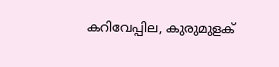കറിവേപ്പില, കുരുമുളക്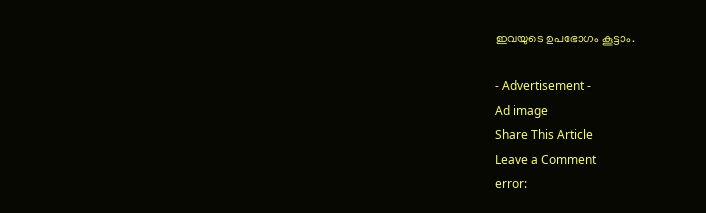ഇവയുടെ ഉപഭോഗം കൂട്ടാം.

- Advertisement -
Ad image
Share This Article
Leave a Comment
error: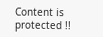Content is protected !!